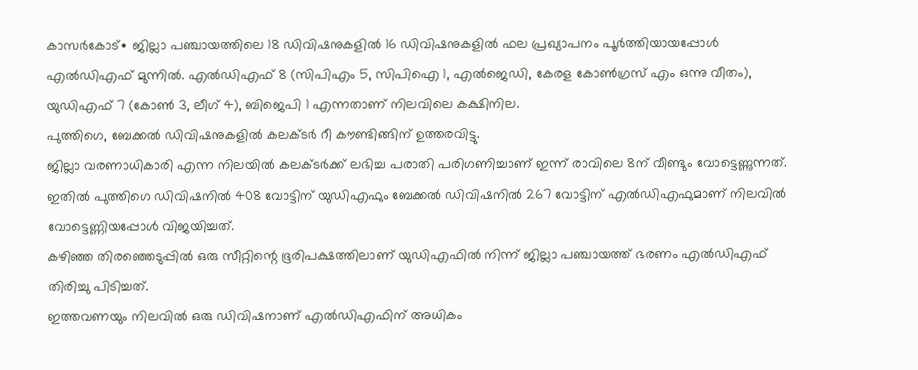കാസർകോട്∙ ജില്ലാ പഞ്ചായത്തിലെ 18 ഡിവിഷനുകളിൽ 16 ഡിവിഷനുകളിൽ ഫല പ്രഖ്യാപനം പൂർത്തിയായപ്പോൾ എൽഡിഎഫ് മുന്നിൽ. എൽഡിഎഫ് 8 (സിപിഎം 5, സിപിഐ 1, എൽജെഡി, കേരള കോൺഗ്രസ് എം ഒന്നു വീതം), യുഡിഎഫ് 7 (കോൺ 3, ലീഗ് 4), ബിജെപി 1 എന്നതാണ് നിലവിലെ കക്ഷിനില.
പുത്തിഗെ, ബേക്കൽ ഡിവിഷനുകളിൽ കലക്ടർ റീ കൗണ്ടിങ്ങിന് ഉത്തരവിട്ടു.
ജില്ലാ വരണാധികാരി എന്ന നിലയിൽ കലക്ടർക്ക് ലഭിച്ച പരാതി പരിഗണിച്ചാണ് ഇന്ന് രാവിലെ 8ന് വീണ്ടും വോട്ടെണ്ണുന്നത്. ഇതിൽ പുത്തിഗെ ഡിവിഷനിൽ 408 വോട്ടിന് യുഡിഎഫും ബേക്കൽ ഡിവിഷനിൽ 267 വോട്ടിന് എൽഡിഎഫുമാണ് നിലവിൽ വോട്ടെണ്ണിയപ്പോൾ വിജയിച്ചത്.
കഴിഞ്ഞ തിരഞ്ഞെടുപ്പിൽ ഒരു സീറ്റിന്റെ ഭൂരിപക്ഷത്തിലാണ് യുഡിഎഫിൽ നിന്ന് ജില്ലാ പഞ്ചായത്ത് ഭരണം എൽഡിഎഫ് തിരിച്ചു പിടിച്ചത്.
ഇത്തവണയും നിലവിൽ ഒരു ഡിവിഷനാണ് എൽഡിഎഫിന് അധികം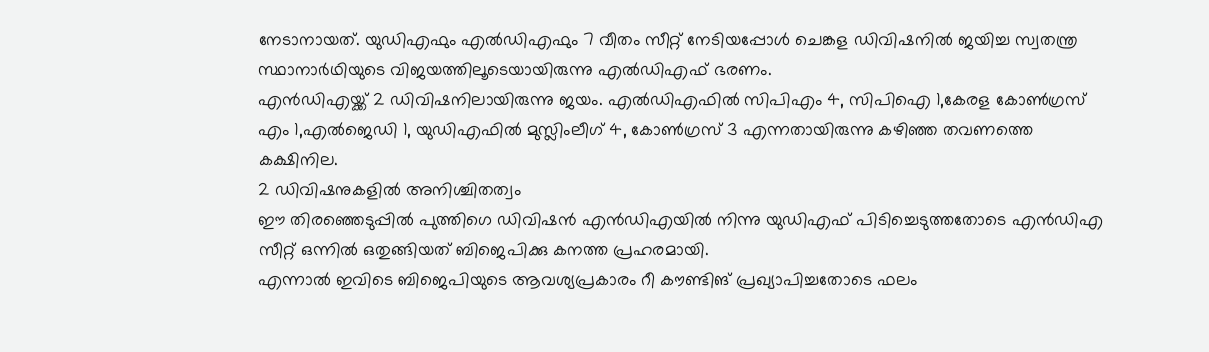നേടാനായത്. യുഡിഎഫും എൽഡിഎഫും 7 വീതം സീറ്റ് നേടിയപ്പോൾ ചെങ്കള ഡിവിഷനിൽ ജയിച്ച സ്വതന്ത്ര സ്ഥാനാർഥിയുടെ വിജയത്തിലൂടെയായിരുന്നു എൽഡിഎഫ് ഭരണം.
എൻഡിഎയ്ക്ക് 2 ഡിവിഷനിലായിരുന്നു ജയം. എൽഡിഎഫിൽ സിപിഎം 4, സിപിഐ 1,കേരള കോൺഗ്രസ് എം 1,എൽജെഡി 1, യുഡിഎഫിൽ മുസ്ലിംലീഗ് 4, കോൺഗ്രസ് 3 എന്നതായിരുന്നു കഴിഞ്ഞ തവണത്തെ കക്ഷിനില.
2 ഡിവിഷനുകളിൽ അനിശ്ചിതത്വം
ഈ തിരഞ്ഞെടുപ്പിൽ പുത്തിഗെ ഡിവിഷൻ എൻഡിഎയിൽ നിന്നു യുഡിഎഫ് പിടിച്ചെടുത്തതോടെ എൻഡിഎ സീറ്റ് ഒന്നിൽ ഒതുങ്ങിയത് ബിജെപിക്കു കനത്ത പ്രഹരമായി.
എന്നാൽ ഇവിടെ ബിജെപിയുടെ ആവശ്യപ്രകാരം റീ കൗണ്ടിങ് പ്രഖ്യാപിച്ചതോടെ ഫലം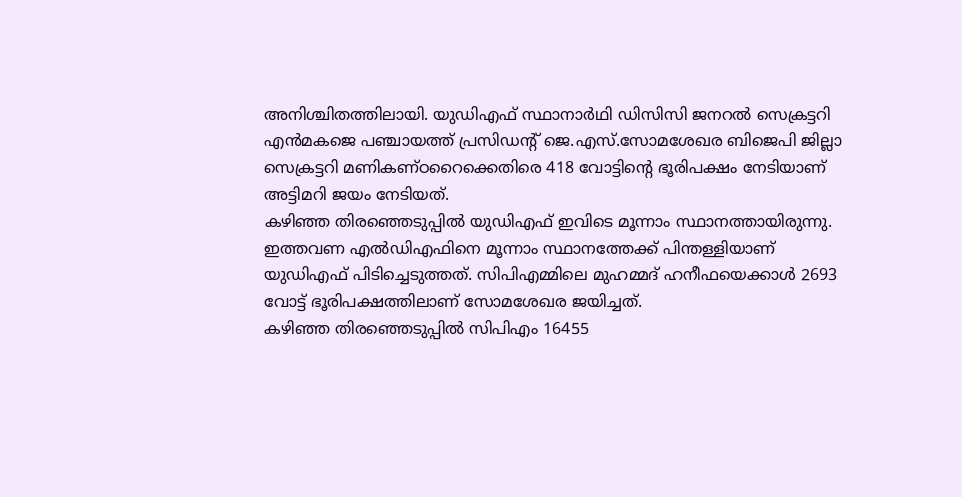അനിശ്ചിതത്തിലായി. യുഡിഎഫ് സ്ഥാനാർഥി ഡിസിസി ജനറൽ സെക്രട്ടറി എൻമകജെ പഞ്ചായത്ത് പ്രസിഡന്റ് ജെ.എസ്.സോമശേഖര ബിജെപി ജില്ലാ സെക്രട്ടറി മണികണ്ഠറൈക്കെതിരെ 418 വോട്ടിന്റെ ഭൂരിപക്ഷം നേടിയാണ് അട്ടിമറി ജയം നേടിയത്.
കഴിഞ്ഞ തിരഞ്ഞെടുപ്പിൽ യുഡിഎഫ് ഇവിടെ മൂന്നാം സ്ഥാനത്തായിരുന്നു.
ഇത്തവണ എൽഡിഎഫിനെ മൂന്നാം സ്ഥാനത്തേക്ക് പിന്തള്ളിയാണ് യുഡിഎഫ് പിടിച്ചെടുത്തത്. സിപിഎമ്മിലെ മുഹമ്മദ് ഹനീഫയെക്കാൾ 2693 വോട്ട് ഭൂരിപക്ഷത്തിലാണ് സോമശേഖര ജയിച്ചത്.
കഴിഞ്ഞ തിരഞ്ഞെടുപ്പിൽ സിപിഎം 16455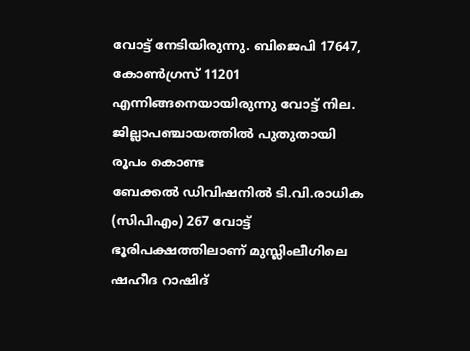വോട്ട് നേടിയിരുന്നു. ബിജെപി 17647, കോൺഗ്രസ് 11201 എന്നിങ്ങനെയായിരുന്നു വോട്ട് നില.
ജില്ലാപഞ്ചായത്തിൽ പുതുതായി രൂപം കൊണ്ട
ബേക്കൽ ഡിവിഷനിൽ ടി.വി.രാധിക (സിപിഎം) 267 വോട്ട് ഭൂരിപക്ഷത്തിലാണ് മുസ്ലിംലീഗിലെ ഷഹീദ റാഷിദ്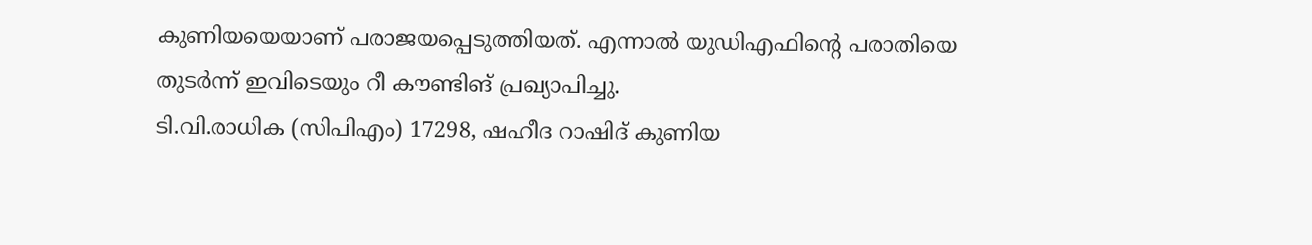കുണിയയെയാണ് പരാജയപ്പെടുത്തിയത്. എന്നാൽ യുഡിഎഫിന്റെ പരാതിയെ തുടർന്ന് ഇവിടെയും റീ കൗണ്ടിങ് പ്രഖ്യാപിച്ചു.
ടി.വി.രാധിക (സിപിഎം) 17298, ഷഹീദ റാഷിദ് കുണിയ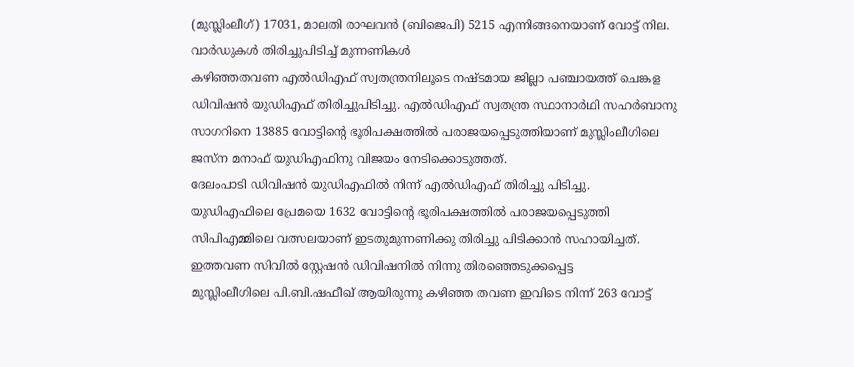(മുസ്ലിംലീഗ്) 17031, മാലതി രാഘവൻ (ബിജെപി) 5215 എന്നിങ്ങനെയാണ് വോട്ട് നില.
വാർഡുകൾ തിരിച്ചുപിടിച്ച് മുന്നണികൾ
കഴിഞ്ഞതവണ എൽഡിഎഫ് സ്വതന്ത്രനിലൂടെ നഷ്ടമായ ജില്ലാ പഞ്ചായത്ത് ചെങ്കള ഡിവിഷൻ യുഡിഎഫ് തിരിച്ചുപിടിച്ചു. എൽഡിഎഫ് സ്വതന്ത്ര സ്ഥാനാർഥി സഹർബാനു സാഗറിനെ 13885 വോട്ടിന്റെ ഭൂരിപക്ഷത്തിൽ പരാജയപ്പെടുത്തിയാണ് മുസ്ലിംലീഗിലെ ജസ്ന മനാഫ് യുഡിഎഫിനു വിജയം നേടിക്കൊടുത്തത്.
ദേലംപാടി ഡിവിഷൻ യുഡിഎഫിൽ നിന്ന് എൽഡിഎഫ് തിരിച്ചു പിടിച്ചു.
യുഡിഎഫിലെ പ്രേമയെ 1632 വോട്ടിന്റെ ഭൂരിപക്ഷത്തിൽ പരാജയപ്പെടുത്തി സിപിഎമ്മിലെ വത്സലയാണ് ഇടതുമുന്നണിക്കു തിരിച്ചു പിടിക്കാൻ സഹായിച്ചത്. ഇത്തവണ സിവിൽ സ്റ്റേഷൻ ഡിവിഷനിൽ നിന്നു തിരഞ്ഞെടുക്കപ്പെട്ട
മുസ്ലിംലീഗിലെ പി.ബി.ഷഫീഖ് ആയിരുന്നു കഴിഞ്ഞ തവണ ഇവിടെ നിന്ന് 263 വോട്ട്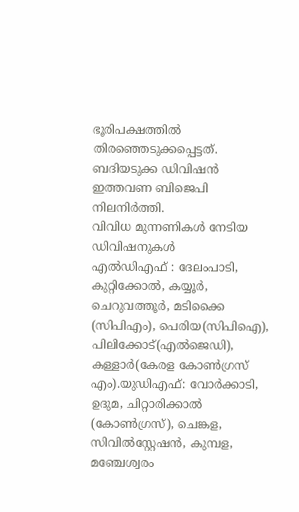ഭൂരിപക്ഷത്തിൽ തിരഞ്ഞെടുക്കപ്പെട്ടത്. ബദിയടുക്ക ഡിവിഷൻ ഇത്തവണ ബിജെപി നിലനിർത്തി.
വിവിധ മുന്നണികൾ നേടിയ ഡിവിഷനുകൾ
എൽഡിഎഫ് : ദേലംപാടി, കുറ്റിക്കോൽ, കയ്യൂർ, ചെറുവത്തൂർ, മടിക്കൈ (സിപിഎം), പെരിയ(സിപിഐ), പിലിക്കോട്(എൽജെഡി), കള്ളാർ(കേരള കോൺഗ്രസ് എം).യുഡിഎഫ്: വോർക്കാടി, ഉദുമ, ചിറ്റാരിക്കാൽ (കോൺഗ്രസ്), ചെങ്കള, സിവിൽസ്റ്റേഷൻ, കുമ്പള, മഞ്ചേശ്വരം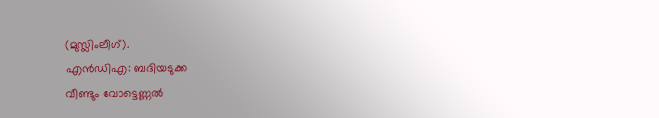(മുസ്ലിംലീഗ്).
എൻഡിഎ: ബദിയടുക്ക
വീണ്ടും വോട്ടെണ്ണൽ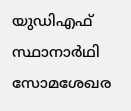യുഡിഎഫ് സ്ഥാനാർഥി സോമശേഖര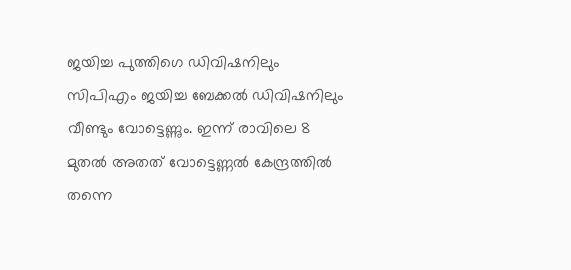ജയിച്ച പുത്തിഗെ ഡിവിഷനിലും സിപിഎം ജയിച്ച ബേക്കൽ ഡിവിഷനിലും വീണ്ടും വോട്ടെണ്ണും. ഇന്ന് രാവിലെ 8 മുതൽ അതത് വോട്ടെണ്ണൽ കേന്ദ്രത്തിൽ തന്നെ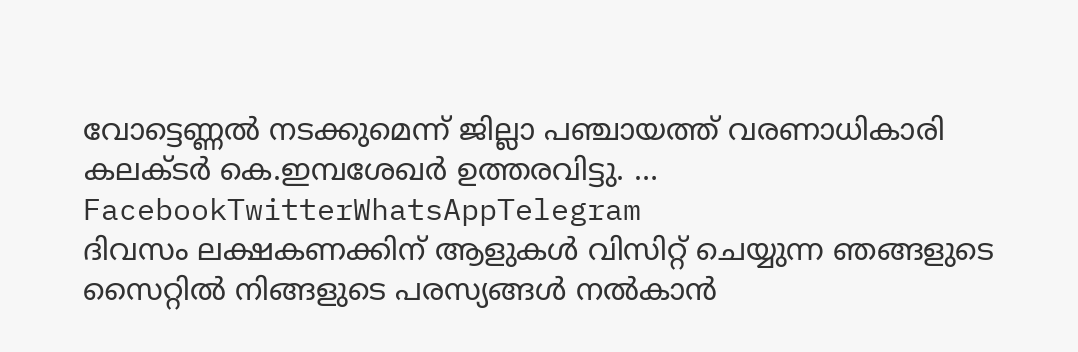വോട്ടെണ്ണൽ നടക്കുമെന്ന് ജില്ലാ പഞ്ചായത്ത് വരണാധികാരി കലക്ടർ കെ.ഇമ്പശേഖർ ഉത്തരവിട്ടു. …
FacebookTwitterWhatsAppTelegram
ദിവസം ലക്ഷകണക്കിന് ആളുകൾ വിസിറ്റ് ചെയ്യുന്ന ഞങ്ങളുടെ സൈറ്റിൽ നിങ്ങളുടെ പരസ്യങ്ങൾ നൽകാൻ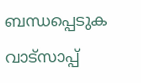ബന്ധപ്പെടുക വാട്സാപ്പ്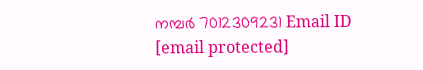നമ്പർ 7012309231 Email ID [email protected]